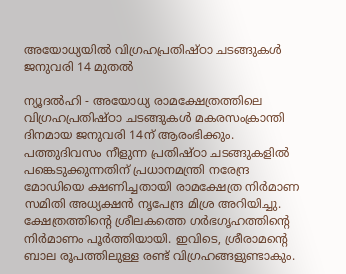അയോധ്യയില്‍ വിഗ്രഹപ്രതിഷ്ഠാ ചടങ്ങുകള്‍ ജനുവരി 14 മുതല്‍

ന്യൂദല്‍ഹി - അയോധ്യ രാമക്ഷേത്രത്തിലെ വിഗ്രഹപ്രതിഷ്ഠാ ചടങ്ങുകള്‍ മകരസംക്രാന്തി ദിനമായ ജനുവരി 14ന് ആരംഭിക്കും. പത്തുദിവസം നീളുന്ന പ്രതിഷ്ഠാ ചടങ്ങുകളില്‍ പങ്കെടുക്കുന്നതിന് പ്രധാനമന്ത്രി നരേന്ദ്ര മോഡിയെ ക്ഷണിച്ചതായി രാമക്ഷേത്ര നിര്‍മാണ സമിതി അധ്യക്ഷന്‍ നൃപേന്ദ്ര മിശ്ര അറിയിച്ചു.
ക്ഷേത്രത്തിന്റെ ശ്രീലകത്തെ ഗര്‍ഭഗൃഹത്തിന്റെ നിര്‍മാണം പൂര്‍ത്തിയായി. ഇവിടെ, ശ്രീരാമന്റെ ബാല രൂപത്തിലുള്ള രണ്ട് വിഗ്രഹങ്ങളുണ്ടാകും.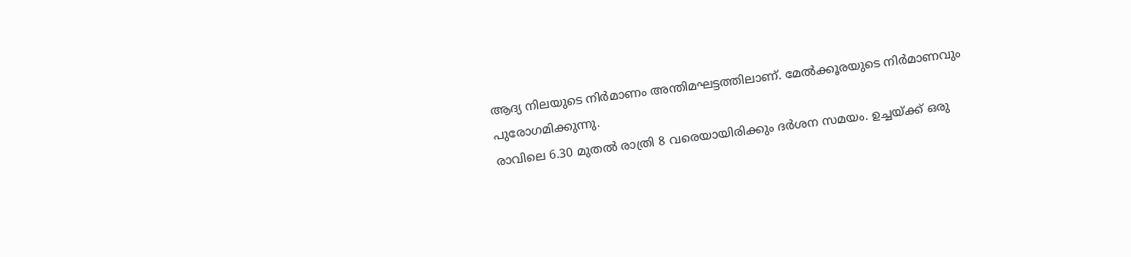ആദ്യ നിലയുടെ നിര്‍മാണം അന്തിമഘട്ടത്തിലാണ്. മേല്‍ക്കൂരയുടെ നിര്‍മാണവും പുരോഗമിക്കുന്നു.
രാവിലെ 6.30 മുതല്‍ രാത്രി 8 വരെയായിരിക്കും ദര്‍ശന സമയം. ഉച്ചയ്ക്ക് ഒരു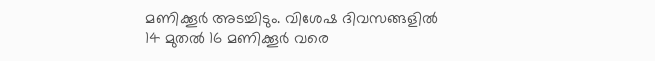മണിക്കൂര്‍ അടച്ചിടും. വിശേഷ ദിവസങ്ങളില്‍ 14 മുതല്‍ 16 മണിക്കൂര്‍ വരെ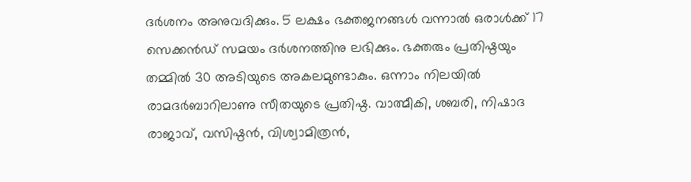ദര്‍ശനം അനുവദിക്കും. 5 ലക്ഷം ഭക്തജനങ്ങള്‍ വന്നാല്‍ ഒരാള്‍ക്ക് 17 സെക്കന്‍ഡ് സമയം ദര്‍ശനത്തിനു ലഭിക്കും. ഭക്തരും പ്രതിഷ്ഠയും തമ്മില്‍ 30 അടിയുടെ അകലമുണ്ടാകും. ഒന്നാം നിലയില്‍ രാമദര്‍ബാറിലാണു സീതയുടെ പ്രതിഷ്ഠ. വാത്മീകി, ശബരി, നിഷാദ രാജാവ്, വസിഷ്ഠന്‍, വിശ്വാമിത്രന്‍,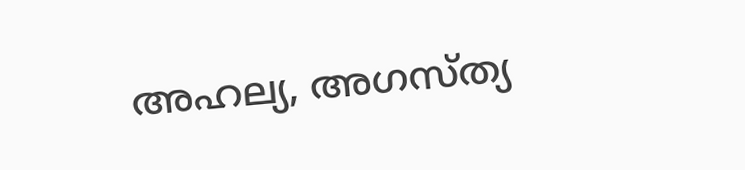അഹല്യ, അഗസ്ത്യ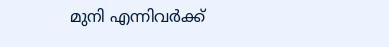മുനി എന്നിവര്‍ക്ക്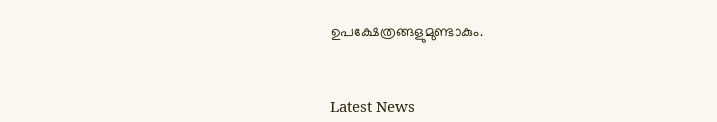ഉപക്ഷേത്രങ്ങളുമുണ്ടാകും.



Latest News